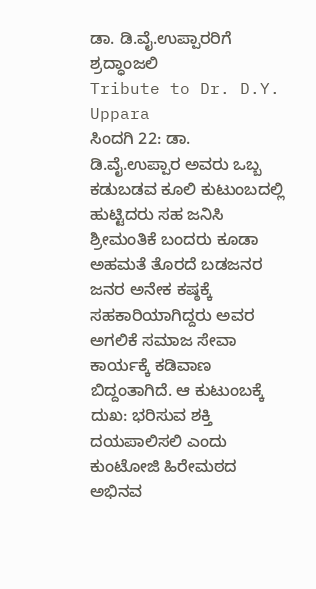ಡಾ. ಡಿ.ವೈ.ಉಪ್ಪಾರರಿಗೆ ಶ್ರದ್ಧಾಂಜಲಿ
Tribute to Dr. D.Y. Uppara
ಸಿಂದಗಿ 22: ಡಾ. ಡಿ.ವೈ.ಉಪ್ಪಾರ ಅವರು ಒಬ್ಬ ಕಡುಬಡವ ಕೂಲಿ ಕುಟುಂಬದಲ್ಲಿ ಹುಟ್ಟಿದರು ಸಹ ಜನಿಸಿ ಶ್ರೀಮಂತಿಕೆ ಬಂದರು ಕೂಡಾ ಅಹಮತೆ ತೊರದೆ ಬಡಜನರ ಜನರ ಅನೇಕ ಕಷ್ಠಕ್ಕೆ ಸಹಕಾರಿಯಾಗಿದ್ದರು ಅವರ ಅಗಲಿಕೆ ಸಮಾಜ ಸೇವಾ ಕಾರ್ಯಕ್ಕೆ ಕಡಿವಾಣ ಬಿದ್ದಂತಾಗಿದೆ. ಆ ಕುಟುಂಬಕ್ಕೆ ದುಖ: ಭರಿಸುವ ಶಕ್ತಿ ದಯಪಾಲಿಸಲಿ ಎಂದು ಕುಂಟೋಜಿ ಹಿರೇಮಠದ ಅಭಿನವ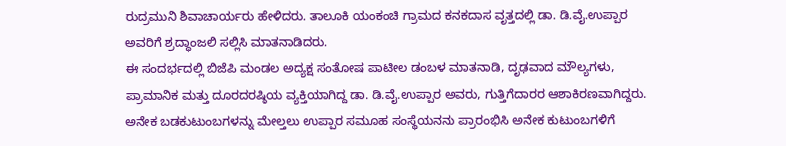ರುದ್ರಮುನಿ ಶಿವಾಚಾರ್ಯರು ಹೇಳಿದರು. ತಾಲೂಕಿ ಯಂಕಂಚಿ ಗ್ರಾಮದ ಕನಕದಾಸ ವೃತ್ತದಲ್ಲಿ ಡಾ. ಡಿ.ವೈ.ಉಪ್ಪಾರ ಅವರಿಗೆ ಶ್ರದ್ಧಾಂಜಲಿ ಸಲ್ಲಿಸಿ ಮಾತನಾಡಿದರು.
ಈ ಸಂದರ್ಭದಲ್ಲಿ ಬಿಜೆಪಿ ಮಂಡಲ ಅದ್ಯಕ್ಷ ಸಂತೋಷ ಪಾಟೀಲ ಡಂಬಳ ಮಾತನಾಡಿ, ದೃಢವಾದ ಮೌಲ್ಯಗಳು, ಪ್ರಾಮಾನಿಕ ಮತ್ತು ದೂರದರಷ್ಠಿಯ ವ್ಯಕ್ತಿಯಾಗಿದ್ದ ಡಾ. ಡಿ.ವೈ.ಉಪ್ಪಾರ ಅವರು, ಗುತ್ತಿಗೆದಾರರ ಆಶಾಕಿರಣವಾಗಿದ್ದರು. ಅನೇಕ ಬಡಕುಟುಂಬಗಳನ್ನು ಮೇಲ್ತಲು ಉಪ್ಪಾರ ಸಮೂಹ ಸಂಸ್ಥೆಯನನು ಪ್ರಾರಂಭಿಸಿ ಅನೇಕ ಕುಟುಂಬಗಳಿಗೆ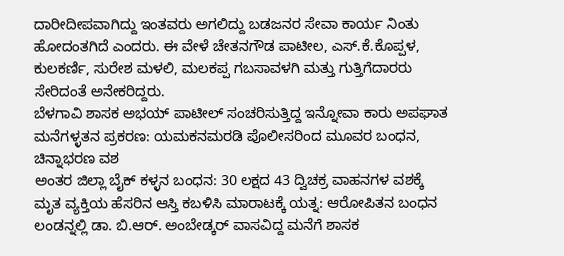ದಾರೀದೀಪವಾಗಿದ್ದು ಇಂತವರು ಅಗಲಿದ್ದು ಬಡಜನರ ಸೇವಾ ಕಾರ್ಯ ನಿಂತು ಹೋದಂತಗಿದೆ ಎಂದರು. ಈ ವೇಳೆ ಚೇತನಗೌಡ ಪಾಟೀಲ, ಎಸ್.ಕೆ.ಕೊಪ್ಪಳ, ಕುಲಕರ್ಣಿ, ಸುರೇಶ ಮಳಲಿ, ಮಲಕಪ್ಪ ಗಬಸಾವಳಗಿ ಮತ್ತು ಗುತ್ತಿಗೆದಾರರು ಸೇರಿದಂತೆ ಅನೇಕರಿದ್ದರು.
ಬೆಳಗಾವಿ ಶಾಸಕ ಅಭಯ್ ಪಾಟೀಲ್ ಸಂಚರಿಸುತ್ತಿದ್ದ ಇನ್ನೋವಾ ಕಾರು ಅಪಘಾತ
ಮನೆಗಳ್ಳತನ ಪ್ರಕರಣ: ಯಮಕನಮರಡಿ ಪೊಲೀಸರಿಂದ ಮೂವರ ಬಂಧನ, ಚಿನ್ನಾಭರಣ ವಶ
ಅಂತರ ಜಿಲ್ಲಾ ಬೈಕ್ ಕಳ್ಳನ ಬಂಧನ: 30 ಲಕ್ಷದ 43 ದ್ವಿಚಕ್ರ ವಾಹನಗಳ ವಶಕ್ಕೆ
ಮೃತ ವ್ಯಕ್ತಿಯ ಹೆಸರಿನ ಆಸ್ತಿ ಕಬಳಿಸಿ ಮಾರಾಟಕ್ಕೆ ಯತ್ನ: ಆರೋಪಿತನ ಬಂಧನ
ಲಂಡನ್ನಲ್ಲಿ ಡಾ. ಬಿ.ಆರ್. ಅಂಬೇಡ್ಕರ್ ವಾಸವಿದ್ದ ಮನೆಗೆ ಶಾಸಕ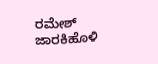ರಮೇಶ್ ಜಾರಕಿಹೊಳಿ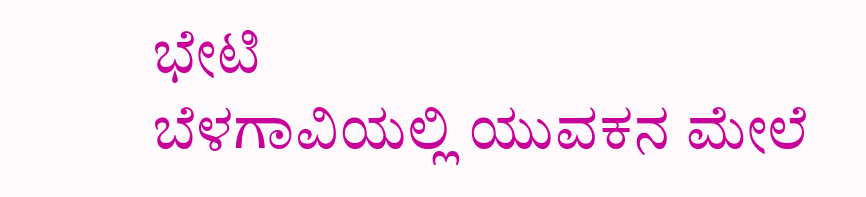ಭೇಟಿ
ಬೆಳಗಾವಿಯಲ್ಲಿ ಯುವಕನ ಮೇಲೆ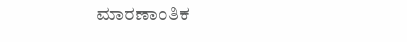ಮಾರಣಾಂತಿಕ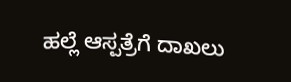ಹಲ್ಲೆ ಆಸ್ಪತ್ರೆಗೆ ದಾಖಲು